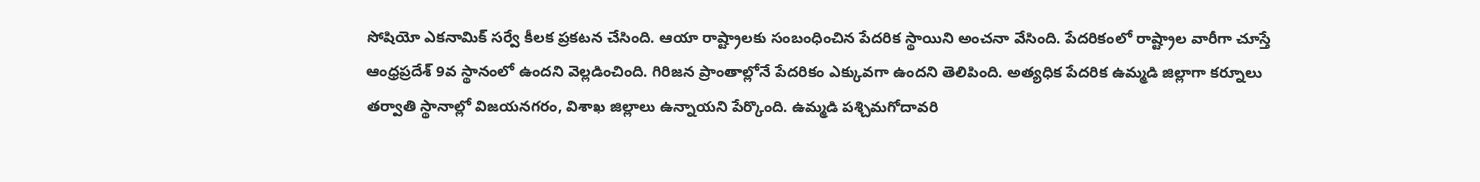సోషియో ఎకనామిక్ సర్వే కీలక ప్రకటన చేసింది. ఆయా రాష్ట్రాలకు సంబంధించిన పేదరిక స్థాయిని అంచనా వేసింది. పేదరికంలో రాష్ట్రాల వారీగా చూస్తే ఆంధ్రప్రదేశ్ 9వ స్థానంలో ఉందని వెల్లడించింది. గిరిజన ప్రాంతాల్లోనే పేదరికం ఎక్కువగా ఉందని తెలిపింది. అత్యధిక పేదరిక ఉమ్మడి జిల్లాగా కర్నూలు తర్వాతి స్థానాల్లో విజయనగరం, విశాఖ జిల్లాలు ఉన్నాయని పేర్కొంది. ఉమ్మడి పశ్చిమగోదావరి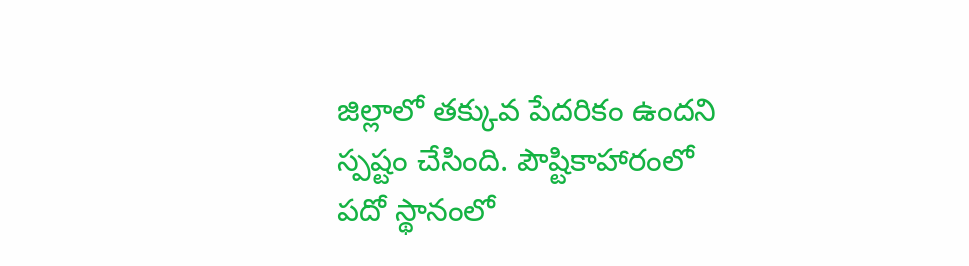జిల్లాలో తక్కువ పేదరికం ఉందని స్పష్టం చేసింది. పౌష్టికాహారంలో పదో స్థానంలో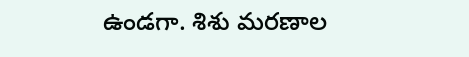ఉండగా. శిశు మరణాల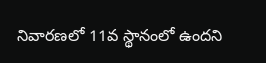నివారణలో 11వ స్థానంలో ఉందని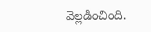వెల్లడించింది.